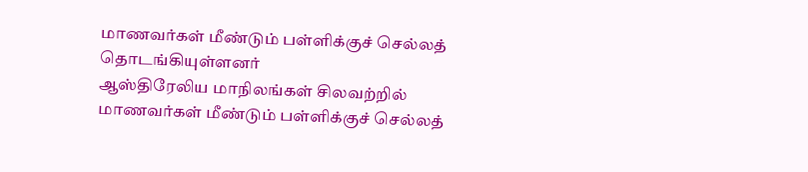மாணவர்கள் மீண்டும் பள்ளிக்குச் செல்லத் தொடங்கியுள்ளனர்
ஆஸ்திரேலிய மாநிலங்கள் சிலவற்றில் மாணவர்கள் மீண்டும் பள்ளிக்குச் செல்லத்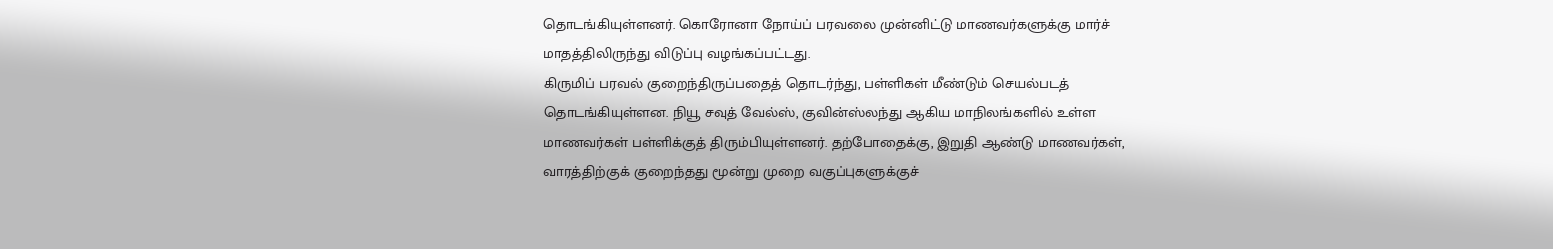தொடங்கியுள்ளனர். கொரோனா நோய்ப் பரவலை முன்னிட்டு மாணவர்களுக்கு மார்ச் மாதத்திலிருந்து விடுப்பு வழங்கப்பட்டது.
கிருமிப் பரவல் குறைந்திருப்பதைத் தொடர்ந்து, பள்ளிகள் மீண்டும் செயல்படத் தொடங்கியுள்ளன. நியூ சவுத் வேல்ஸ், குவின்ஸ்லந்து ஆகிய மாநிலங்களில் உள்ள மாணவர்கள் பள்ளிக்குத் திரும்பியுள்ளனர். தற்போதைக்கு, இறுதி ஆண்டு மாணவர்கள், வாரத்திற்குக் குறைந்தது மூன்று முறை வகுப்புகளுக்குச்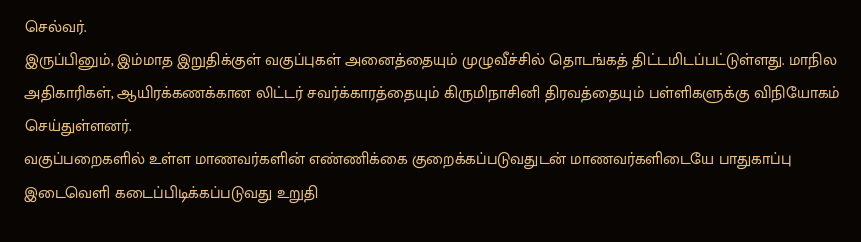செல்வர்.
இருப்பினும், இம்மாத இறுதிக்குள் வகுப்புகள் அனைத்தையும் முழுவீச்சில் தொடங்கத் திட்டமிடப்பட்டுள்ளது. மாநில அதிகாரிகள், ஆயிரக்கணக்கான லிட்டர் சவர்க்காரத்தையும் கிருமிநாசினி திரவத்தையும் பள்ளிகளுக்கு விநியோகம் செய்துள்ளனர்.
வகுப்பறைகளில் உள்ள மாணவர்களின் எண்ணிக்கை குறைக்கப்படுவதுடன் மாணவர்களிடையே பாதுகாப்பு இடைவெளி கடைப்பிடிக்கப்படுவது உறுதி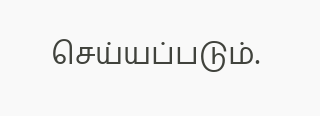செய்யப்படும்.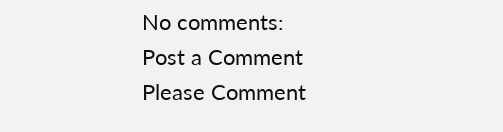No comments:
Post a Comment
Please Comment